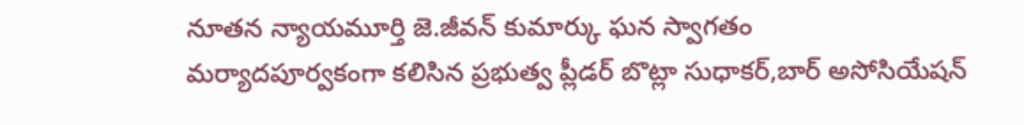నూతన న్యాయమూర్తి జె.జీవన్ కుమార్కు ఘన స్వాగతం
మర్యాదపూర్వకంగా కలిసిన ప్రభుత్వ ప్లీడర్ బొట్లా సుధాకర్,బార్ అసోసియేషన్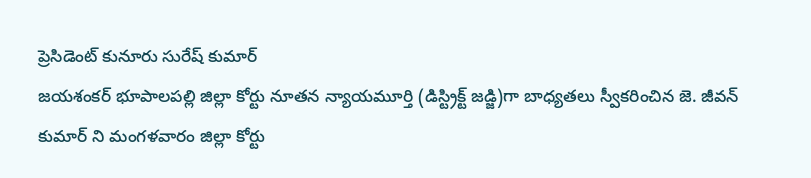ప్రెసిడెంట్ కునూరు సురేష్ కుమార్
జయశంకర్ భూపాలపల్లి జిల్లా కోర్టు నూతన న్యాయమూర్తి (డిస్ట్రిక్ట్ జడ్జి)గా బాధ్యతలు స్వీకరించిన జె. జీవన్ కుమార్ ని మంగళవారం జిల్లా కోర్టు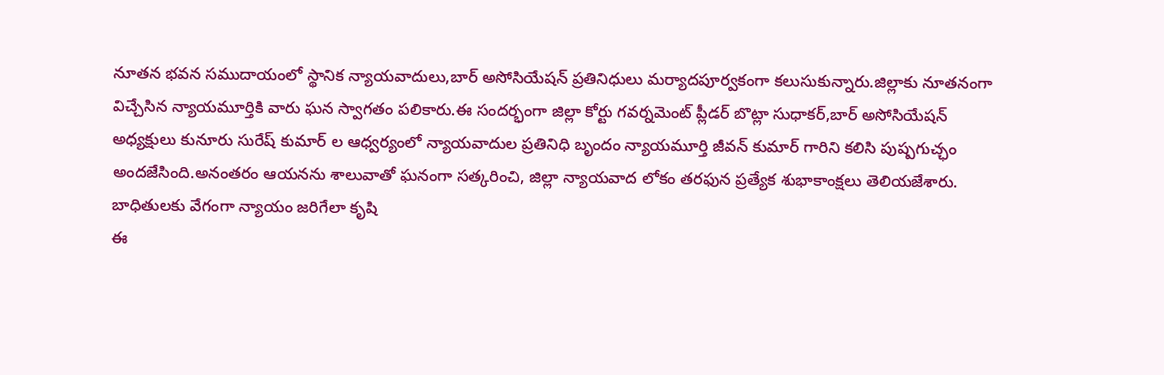నూతన భవన సముదాయంలో స్థానిక న్యాయవాదులు,బార్ అసోసియేషన్ ప్రతినిధులు మర్యాదపూర్వకంగా కలుసుకున్నారు.జిల్లాకు నూతనంగా విచ్చేసిన న్యాయమూర్తికి వారు ఘన స్వాగతం పలికారు.ఈ సందర్భంగా జిల్లా కోర్టు గవర్నమెంట్ ప్లీడర్ బొట్లా సుధాకర్,బార్ అసోసియేషన్ అధ్యక్షులు కునూరు సురేష్ కుమార్ ల ఆధ్వర్యంలో న్యాయవాదుల ప్రతినిధి బృందం న్యాయమూర్తి జీవన్ కుమార్ గారిని కలిసి పుష్పగుచ్ఛం అందజేసింది.అనంతరం ఆయనను శాలువాతో ఘనంగా సత్కరించి, జిల్లా న్యాయవాద లోకం తరఫున ప్రత్యేక శుభాకాంక్షలు తెలియజేశారు.
బాధితులకు వేగంగా న్యాయం జరిగేలా కృషి
ఈ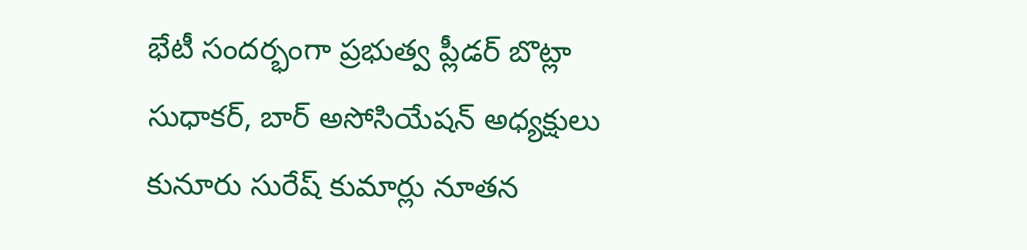భేటీ సందర్భంగా ప్రభుత్వ ప్లీడర్ బొట్లా సుధాకర్, బార్ అసోసియేషన్ అధ్యక్షులు కునూరు సురేష్ కుమార్లు నూతన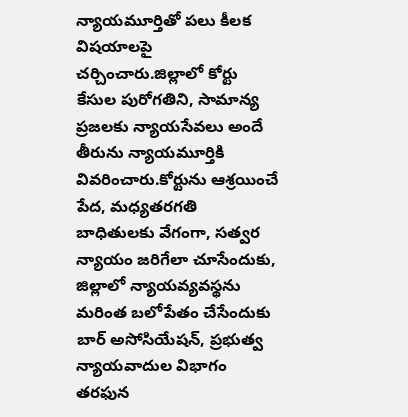న్యాయమూర్తితో పలు కీలక విషయాలపై చర్చించారు.జిల్లాలో కోర్టు కేసుల పురోగతిని, సామాన్య ప్రజలకు న్యాయసేవలు అందే తీరును న్యాయమూర్తికి వివరించారు.కోర్టును ఆశ్రయించే పేద, మధ్యతరగతి బాధితులకు వేగంగా, సత్వర న్యాయం జరిగేలా చూసేందుకు, జిల్లాలో న్యాయవ్యవస్థను మరింత బలోపేతం చేసేందుకు బార్ అసోసియేషన్, ప్రభుత్వ న్యాయవాదుల విభాగం తరఫున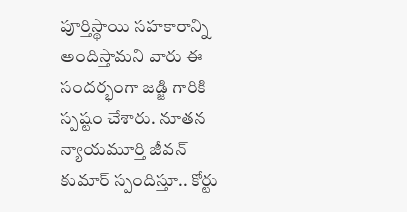పూర్తిస్థాయి సహకారాన్ని అందిస్తామని వారు ఈ సందర్భంగా జడ్జి గారికి స్పష్టం చేశారు. నూతన న్యాయమూర్తి జీవన్ కుమార్ స్పందిస్తూ.. కోర్టు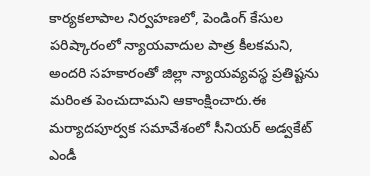కార్యకలాపాల నిర్వహణలో, పెండింగ్ కేసుల పరిష్కారంలో న్యాయవాదుల పాత్ర కీలకమని, అందరి సహకారంతో జిల్లా న్యాయవ్యవస్థ ప్రతిష్టను మరింత పెంచుదామని ఆకాంక్షించారు.ఈ మర్యాదపూర్వక సమావేశంలో సీనియర్ అడ్వకేట్ ఎండీ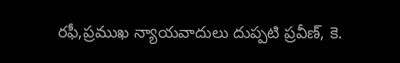రఫీ,ప్రముఖ న్యాయవాదులు దుప్పటి ప్రవీణ్, కె.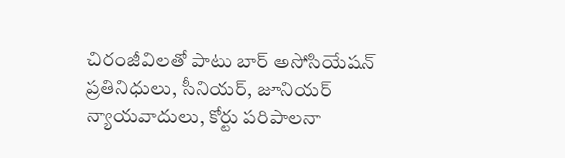చిరంజీవిలతో పాటు బార్ అసోసియేషన్ ప్రతినిధులు, సీనియర్, జూనియర్ న్యాయవాదులు, కోర్టు పరిపాలనా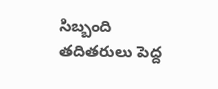సిబ్బంది తదితరులు పెద్ద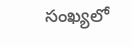సంఖ్యలో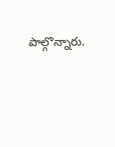పాల్గొన్నారు.